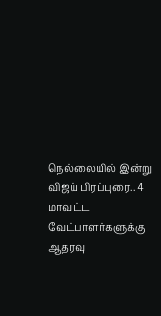நெல்லையில் இன்று விஜய் பிரப்புரை.. 4 மாவட்ட வேட்பாளர்களுக்கு ஆதரவு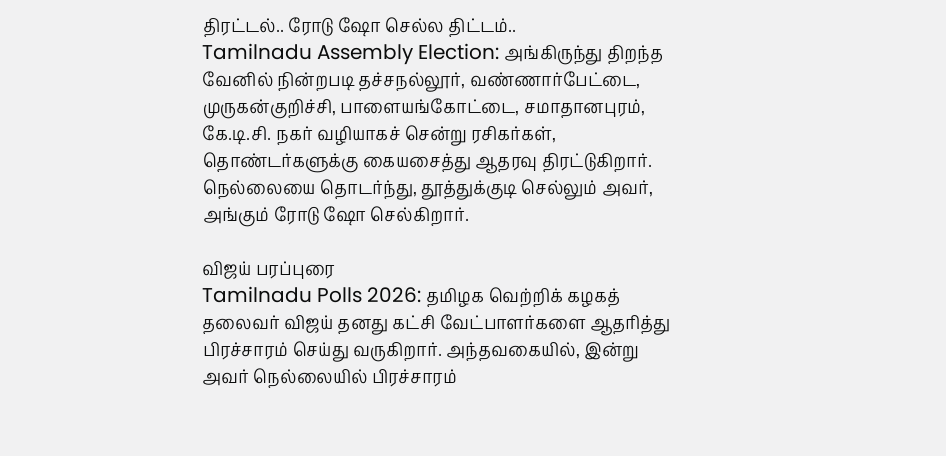திரட்டல்.. ரோடு ஷோ செல்ல திட்டம்..
Tamilnadu Assembly Election: அங்கிருந்து திறந்த வேனில் நின்றபடி தச்சநல்லூர், வண்ணார்பேட்டை, முருகன்குறிச்சி, பாளையங்கோட்டை, சமாதானபுரம், கே.டி.சி. நகர் வழியாகச் சென்று ரசிகர்கள், தொண்டர்களுக்கு கையசைத்து ஆதரவு திரட்டுகிறார். நெல்லையை தொடர்ந்து, தூத்துக்குடி செல்லும் அவர், அங்கும் ரோடு ஷோ செல்கிறார்.

விஜய் பரப்புரை
Tamilnadu Polls 2026: தமிழக வெற்றிக் கழகத் தலைவர் விஜய் தனது கட்சி வேட்பாளர்களை ஆதரித்து பிரச்சாரம் செய்து வருகிறார். அந்தவகையில், இன்று அவர் நெல்லையில் பிரச்சாரம்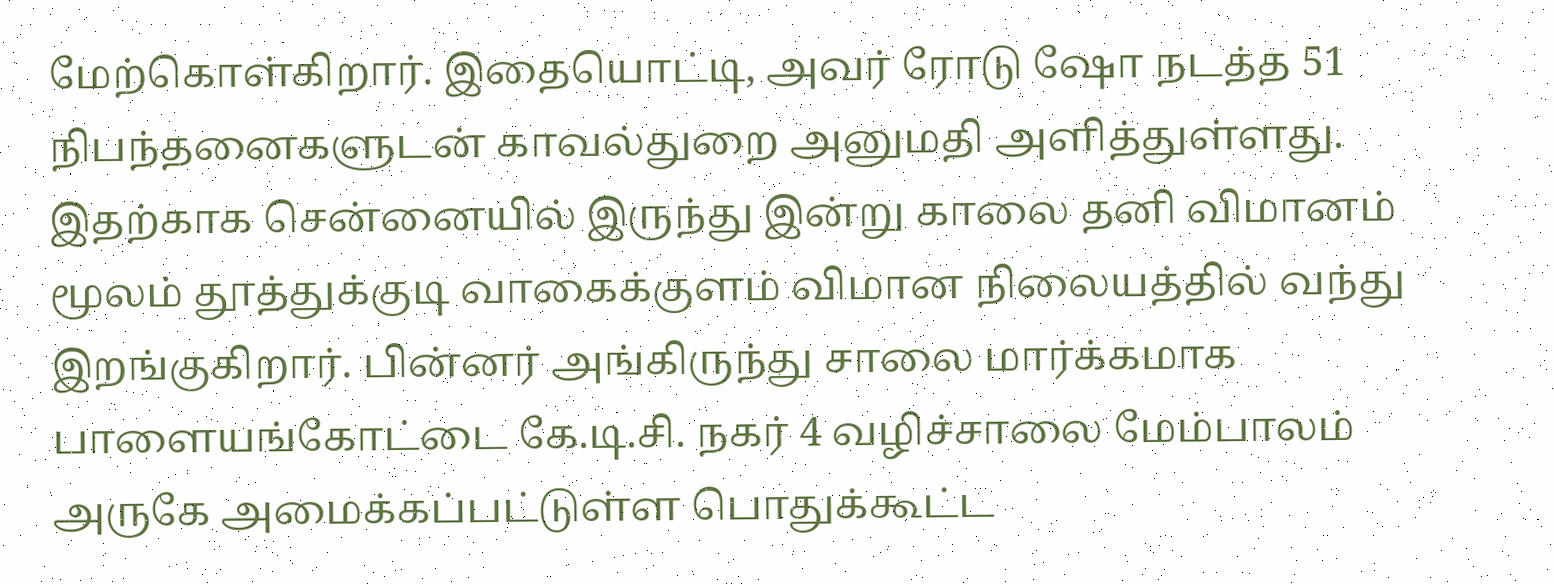மேற்கொள்கிறார். இதையொட்டி, அவர் ரோடு ஷோ நடத்த 51 நிபந்தனைகளுடன் காவல்துறை அனுமதி அளித்துள்ளது. இதற்காக சென்னையில் இருந்து இன்று காலை தனி விமானம் மூலம் தூத்துக்குடி வாகைக்குளம் விமான நிலையத்தில் வந்து இறங்குகிறார். பின்னர் அங்கிருந்து சாலை மார்க்கமாக பாளையங்கோட்டை கே.டி.சி. நகர் 4 வழிச்சாலை மேம்பாலம் அருகே அமைக்கப்பட்டுள்ள பொதுக்கூட்ட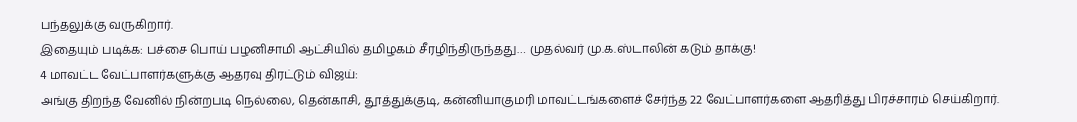பந்தலுக்கு வருகிறார்.
இதையும் படிக்க: பச்சை பொய் பழனிசாமி ஆட்சியில் தமிழகம் சீரழிந்திருந்தது… முதல்வர் மு.க.ஸ்டாலின் கடும் தாக்கு!
4 மாவட்ட வேட்பாளர்களுக்கு ஆதரவு திரட்டும் விஜய்:
அங்கு திறந்த வேனில் நின்றபடி நெல்லை, தென்காசி, தூத்துக்குடி, கன்னியாகுமரி மாவட்டங்களைச் சேர்ந்த 22 வேட்பாளர்களை ஆதரித்து பிரச்சாரம் செய்கிறார்.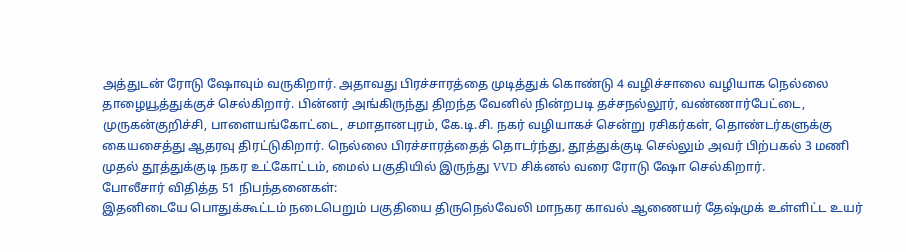அத்துடன் ரோடு ஷோவும் வருகிறார். அதாவது பிரச்சாரத்தை முடித்துக் கொண்டு 4 வழிச்சாலை வழியாக நெல்லை தாழையூத்துக்குச் செல்கிறார். பின்னர் அங்கிருந்து திறந்த வேனில் நின்றபடி தச்சநல்லூர், வண்ணார்பேட்டை, முருகன்குறிச்சி, பாளையங்கோட்டை, சமாதானபுரம், கே.டி.சி. நகர் வழியாகச் சென்று ரசிகர்கள், தொண்டர்களுக்கு கையசைத்து ஆதரவு திரட்டுகிறார். நெல்லை பிரச்சாரத்தைத் தொடர்ந்து, தூத்துக்குடி செல்லும் அவர் பிற்பகல் 3 மணி முதல் தூத்துக்குடி நகர உட்கோட்டம், மைல் பகுதியில் இருந்து VVD சிக்னல் வரை ரோடு ஷோ செல்கிறார்.
போலீசார் விதித்த 51 நிபந்தனைகள்:
இதனிடையே பொதுக்கூட்டம் நடைபெறும் பகுதியை திருநெல்வேலி மாநகர காவல் ஆணையர் தேஷ்முக் உள்ளிட்ட உயர்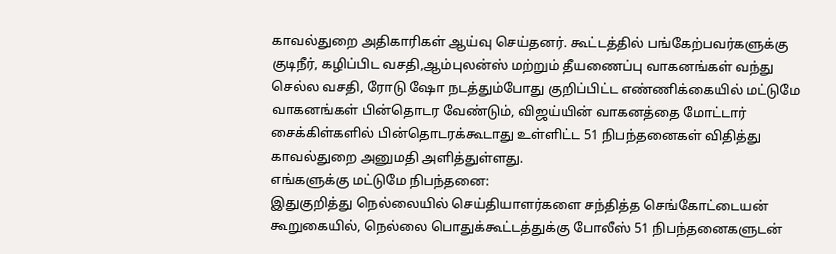காவல்துறை அதிகாரிகள் ஆய்வு செய்தனர். கூட்டத்தில் பங்கேற்பவர்களுக்கு குடிநீர், கழிப்பிட வசதி,ஆம்புலன்ஸ் மற்றும் தீயணைப்பு வாகனங்கள் வந்து செல்ல வசதி, ரோடு ஷோ நடத்தும்போது குறிப்பிட்ட எண்ணிக்கையில் மட்டுமே வாகனங்கள் பின்தொடர வேண்டும், விஜய்யின் வாகனத்தை மோட்டார் சைக்கிள்களில் பின்தொடரக்கூடாது உள்ளிட்ட 51 நிபந்தனைகள் விதித்து காவல்துறை அனுமதி அளித்துள்ளது.
எங்களுக்கு மட்டுமே நிபந்தனை:
இதுகுறித்து நெல்லையில் செய்தியாளர்களை சந்தித்த செங்கோட்டையன் கூறுகையில், நெல்லை பொதுக்கூட்டத்துக்கு போலீஸ் 51 நிபந்தனைகளுடன்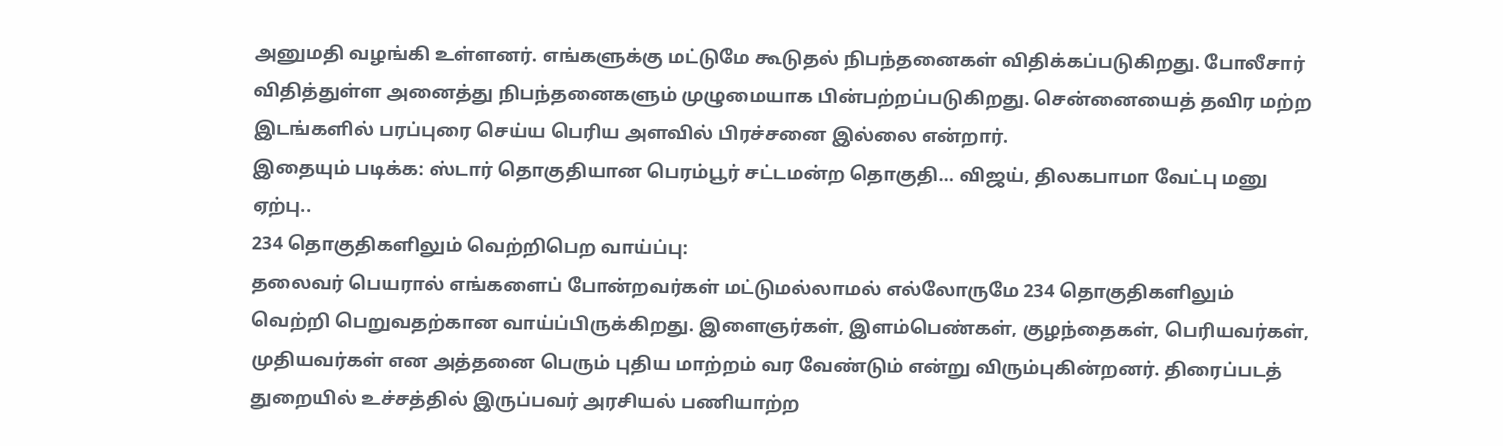அனுமதி வழங்கி உள்ளனர். எங்களுக்கு மட்டுமே கூடுதல் நிபந்தனைகள் விதிக்கப்படுகிறது. போலீசார் விதித்துள்ள அனைத்து நிபந்தனைகளும் முழுமையாக பின்பற்றப்படுகிறது. சென்னையைத் தவிர மற்ற இடங்களில் பரப்புரை செய்ய பெரிய அளவில் பிரச்சனை இல்லை என்றார்.
இதையும் படிக்க: ஸ்டார் தொகுதியான பெரம்பூர் சட்டமன்ற தொகுதி… விஜய், திலகபாமா வேட்பு மனு ஏற்பு..
234 தொகுதிகளிலும் வெற்றிபெற வாய்ப்பு:
தலைவர் பெயரால் எங்களைப் போன்றவர்கள் மட்டுமல்லாமல் எல்லோருமே 234 தொகுதிகளிலும் வெற்றி பெறுவதற்கான வாய்ப்பிருக்கிறது. இளைஞர்கள், இளம்பெண்கள், குழந்தைகள், பெரியவர்கள், முதியவர்கள் என அத்தனை பெரும் புதிய மாற்றம் வர வேண்டும் என்று விரும்புகின்றனர். திரைப்படத் துறையில் உச்சத்தில் இருப்பவர் அரசியல் பணியாற்ற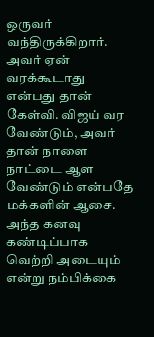ஒருவர் வந்திருக்கிறார். அவர் ஏன் வரக்கூடாது என்பது தான் கேள்வி. விஜய் வர வேண்டும், அவர் தான் நாளை நாட்டை ஆள வேண்டும் என்பதே மக்களின் ஆசை. அந்த கனவு கண்டிப்பாக வெற்றி அடையும் என்று நம்பிக்கை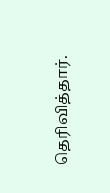தெரிவித்தார்.